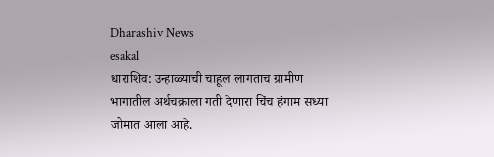Dharashiv News
esakal
धाराशिव: उन्हाळ्याची चाहूल लागताच ग्रामीण भागातील अर्थचक्राला गती देणारा चिंच हंगाम सध्या जोमात आला आहे.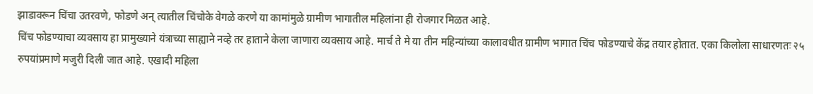झाडावरून चिंचा उतरवणे, फोडणे अन् त्यातील चिंचोके वेगळे करणे या कामांमुळे ग्रामीण भागातील महिलांना ही रोजगार मिळत आहे.
चिंच फोडण्याचा व्यवसाय हा प्रामुख्याने यंत्राच्या साह्याने नव्हे तर हाताने केला जाणारा व्यवसाय आहे. मार्च ते मे या तीन महिन्यांच्या कालावधीत ग्रामीण भागात चिंच फोडण्याचे केंद्र तयार होतात. एका किलोला साधारणतः २५ रुपयांप्रमाणे मजुरी दिली जात आहे. एखादी महिला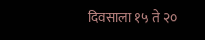दिवसाला १५ ते २०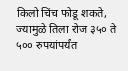किलो चिंच फोडू शकते, ज्यामुळे तिला रोज ३५० ते ५०० रुपयांपर्यंत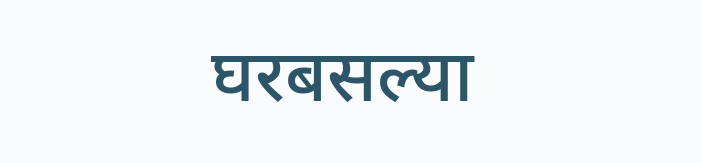घरबसल्या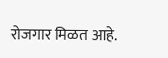रोजगार मिळत आहे.